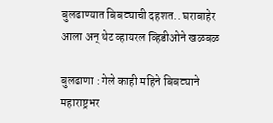बुलढाण्यात बिबट्याची दहशत.. घराबाहेर आला अन् थेट व्हायरल व्हिडीओने खळबळ

बुलढाणा : गेले काही महिने बिबट्याने महाराष्ट्रभर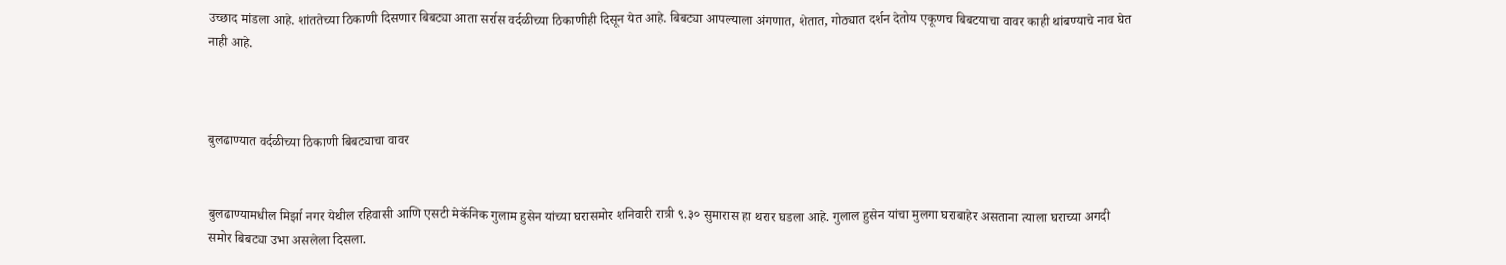उच्छाद मांडला आहे. शांततेच्या ठिकाणी दिसणार बिबट्या आता सर्रास वर्दळीच्या ठिकाणीही दिसून येत आहे. बिबट्या आपल्याला अंगणात, शेतात, गोठ्यात दर्शन देतोय एकूणच बिबटयाचा वावर काही थांबण्याचे नाव घेत नाही आहे.



बुलढाण्यात वर्दळीच्या ठिकाणी बिबट्याचा वावर


बुलढाण्यामधील मिर्झा नगर येथील रहिवासी आणि एसटी मेकॅनिक गुलाम हुसेन यांच्या घरासमोर शनिवारी रात्री ९.३० सुमारास हा थरार घडला आहे. गुलाल हुसेन यांचा मुलगा घराबाहेर असताना त्याला घराच्या अगदी समोर बिबट्या उभा असलेला दिसला.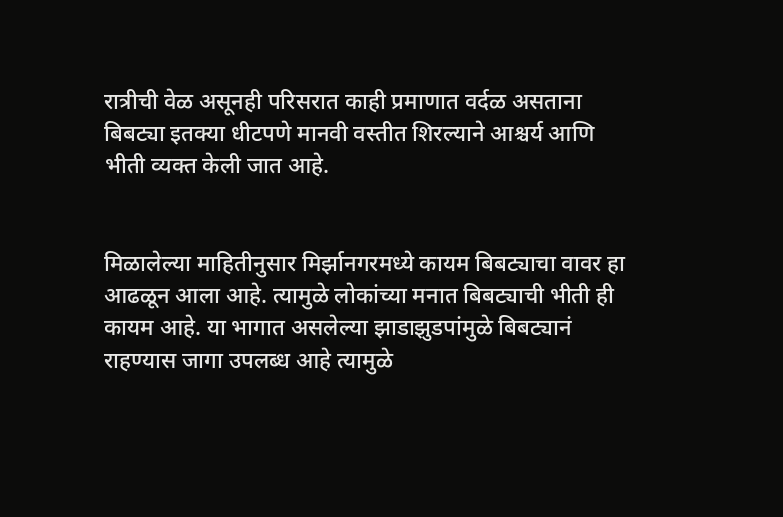रात्रीची वेळ असूनही परिसरात काही प्रमाणात वर्दळ असताना बिबट्या इतक्या धीटपणे मानवी वस्तीत शिरल्याने आश्चर्य आणि भीती व्यक्त केली जात आहे.


मिळालेल्या माहितीनुसार मिर्झानगरमध्ये कायम बिबट्याचा वावर हा आढळून आला आहे. त्यामुळे लोकांच्या मनात बिबट्याची भीती ही कायम आहे. या भागात असलेल्या झाडाझुडपांमुळे बिबट्यानं राहण्यास जागा उपलब्ध आहे त्यामुळे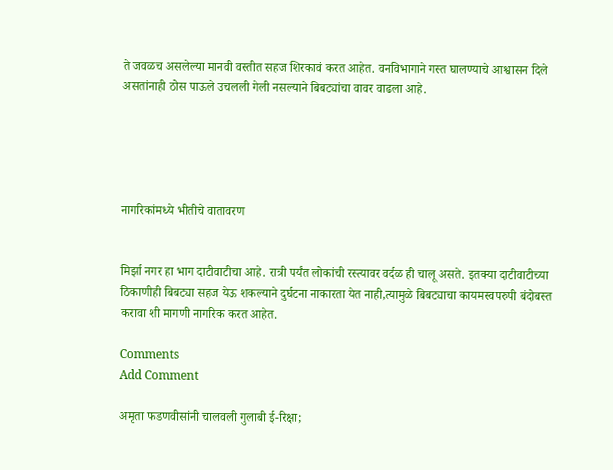ते जवळच असलेल्या मानवी वस्तीत सहज शिरकावं करत आहेत. वनविभागाने गस्त घालण्याचे आश्वासन दिले असतांनाही ठोस पाऊले उचलली गेली नसल्याने बिबट्यांचा वावर वाढला आहे.





नागरिकांमध्ये भीतीचे वातावरण


मिर्झा नगर हा भाग दाटीवाटीचा आहे. रात्री पर्यंत लोकांची रस्त्यावर वर्दळ ही चालू असते. इतक्या दाटीवाटीच्या ठिकाणीही बिबट्या सहज येऊ शकल्याने दुर्घटना नाकारता येत नाही,त्यामुळे बिबट्याचा कायमस्वपरुपी बंदोबस्त करावा शी मागणी नागरिक करत आहेत.

Comments
Add Comment

अमृता फडणवीसांनी चालवली गुलाबी ई-रिक्षा;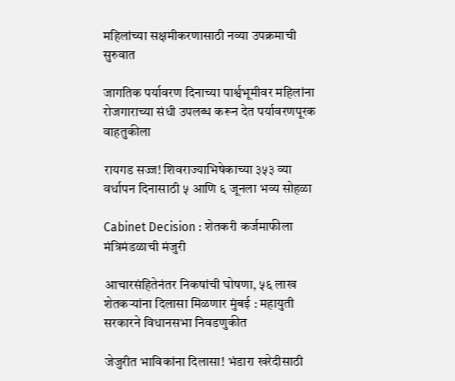महिलांच्या सक्षमीकरणासाठी नव्या उपक्रमाची सुरुवात

जागतिक पर्यावरण दिनाच्या पार्श्वभूमीवर महिलांना रोजगाराच्या संधी उपलब्ध करून देत पर्यावरणपूरक वाहतुकीला

रायगड सज्ज! शिवराज्याभिषेकाच्या ३५३ व्या वर्धापन दिनासाठी ५ आणि ६ जूनला भव्य सोहळा

Cabinet Decision : शेतकरी कर्जमाफीला मंत्रिमंडळाची मंजुरी

आचारसंहितेनंतर निकषांची घोषणा, ५६ लाख शेतकऱ्यांना दिलासा मिळणार मुंबई : महायुती सरकारने विधानसभा निवडणुकीत

जेजुरीत भाविकांना दिलासा! भंडारा खरेदीसाठी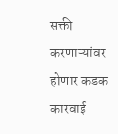सक्ती करणाऱ्यांवर होणार कडक कारवाई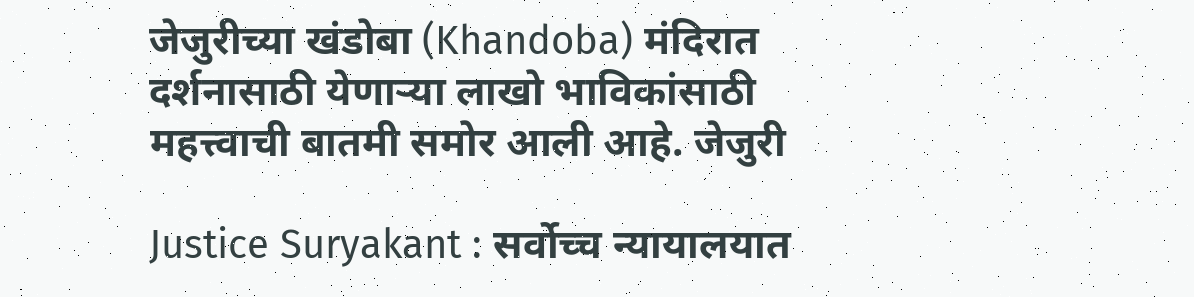जेजुरीच्या खंडोबा (Khandoba) मंदिरात दर्शनासाठी येणाऱ्या लाखो भाविकांसाठी महत्त्वाची बातमी समोर आली आहे. जेजुरी

Justice Suryakant : सर्वोच्च न्यायालयात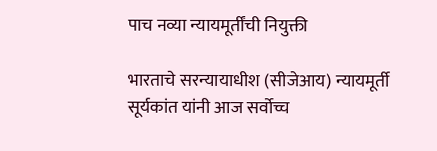पाच नव्या न्यायमूर्तींची नियुक्ती

भारताचे सरन्यायाधीश (सीजेआय) न्यायमूर्ती सूर्यकांत यांनी आज सर्वोच्च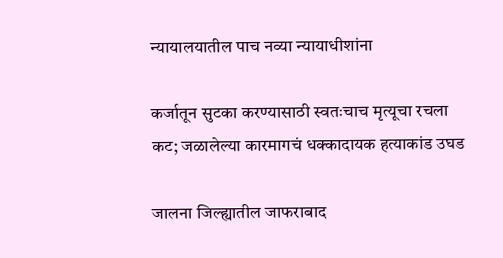न्यायालयातील पाच नव्या न्यायाधीशांना

कर्जातून सुटका करण्यासाठी स्वतःचाच मृत्यूचा रचला कट; जळालेल्या कारमागचं धक्कादायक हत्याकांड उघड

जालना जिल्ह्यातील जाफराबाद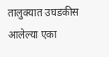तालुक्यात उघडकीस आलेल्या एका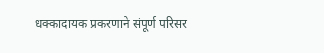धक्कादायक प्रकरणाने संपूर्ण परिसर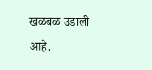खळबळ उडाली आहे.